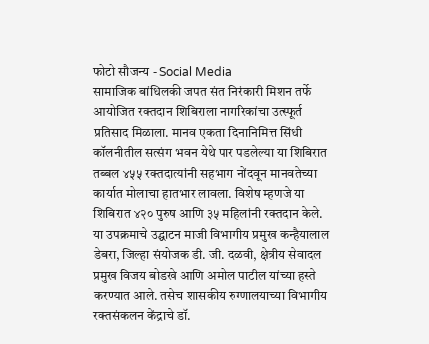फोटो सौजन्य - Social Media
सामाजिक बांधिलकी जपत संत निरंकारी मिशन तर्फे आयोजित रक्तदान शिबिराला नागरिकांचा उत्स्फूर्त प्रतिसाद मिळाला. मानव एकता दिनानिमित्त सिंधी कॉलनीतील सत्संग भवन येथे पार पडलेल्या या शिबिरात तब्बल ४५५ रक्तदात्यांनी सहभाग नोंदवून मानवतेच्या कार्यात मोलाचा हातभार लावला. विशेष म्हणजे या शिबिरात ४२० पुरुष आणि ३५ महिलांनी रक्तदान केले.
या उपक्रमाचे उद्घाटन माजी विभागीय प्रमुख कन्हैयालाल डेबरा, जिल्हा संयोजक डी. जी. दळवी, क्षेत्रीय सेवादल प्रमुख विजय बोडखे आणि अमोल पाटील यांच्या हस्ते करण्यात आले. तसेच शासकीय रुग्णालयाच्या विभागीय रक्तसंकलन केंद्राचे डॉ.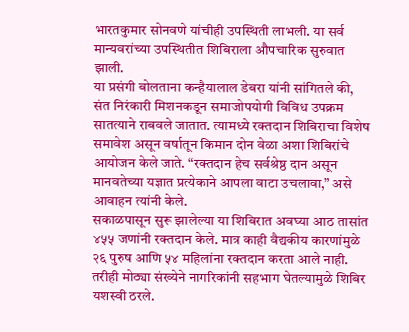भारतकुमार सोनवणे यांचीही उपस्थिती लाभली. या सर्व मान्यवरांच्या उपस्थितीत शिबिराला औपचारिक सुरुवात झाली.
या प्रसंगी बोलताना कन्हैयालाल डेबरा यांनी सांगितले की, संत निरंकारी मिशनकडून समाजोपयोगी विविध उपक्रम सातत्याने राबवले जातात. त्यामध्ये रक्तदान शिबिराचा विशेष समावेश असून वर्षातून किमान दोन वेळा अशा शिबिरांचे आयोजन केले जाते. “रक्तदान हेच सर्वश्रेष्ठ दान असून मानवतेच्या यज्ञात प्रत्येकाने आपला वाटा उचलावा,” असे आवाहन त्यांनी केले.
सकाळपासून सुरू झालेल्या या शिबिरात अवघ्या आठ तासांत ४५५ जणांनी रक्तदान केले. मात्र काही वैद्यकीय कारणांमुळे २६ पुरुष आणि ५४ महिलांना रक्तदान करता आले नाही. तरीही मोठ्या संख्येने नागरिकांनी सहभाग घेतल्यामुळे शिबिर यशस्वी ठरले.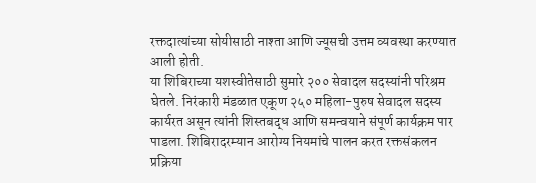रक्तदात्यांच्या सोयीसाठी नाश्ता आणि ज्यूसची उत्तम व्यवस्था करण्यात आली होती.
या शिबिराच्या यशस्वीतेसाठी सुमारे २०० सेवादल सदस्यांनी परिश्रम घेतले. निरंकारी मंडळात एकूण २५० महिला-पुरुष सेवादल सदस्य कार्यरत असून त्यांनी शिस्तबद्ध आणि समन्वयाने संपूर्ण कार्यक्रम पार पाडला. शिबिरादरम्यान आरोग्य नियमांचे पालन करत रक्तसंकलन प्रक्रिया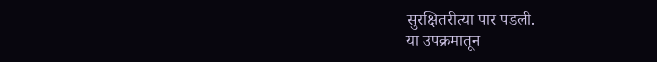सुरक्षितरीत्या पार पडली.
या उपक्रमातून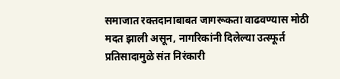समाजात रक्तदानाबाबत जागरूकता वाढवण्यास मोठी मदत झाली असून, नागरिकांनी दिलेल्या उत्स्फूर्त प्रतिसादामुळे संत निरंकारी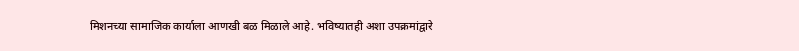मिशनच्या सामाजिक कार्याला आणखी बळ मिळाले आहे. भविष्यातही अशा उपक्रमांद्वारे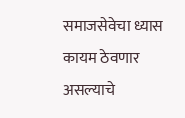समाजसेवेचा ध्यास कायम ठेवणार असल्याचे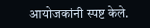आयोजकांनी स्पष्ट केले.